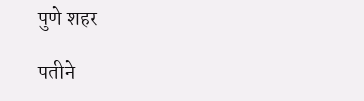पुणे शहर

पतीने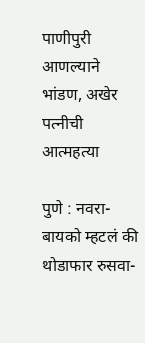पाणीपुरी आणल्याने भांडण, अखेर पत्नीची आत्महत्या

पुणे : नवरा-बायको म्हटलं की थोडाफार रुसवा-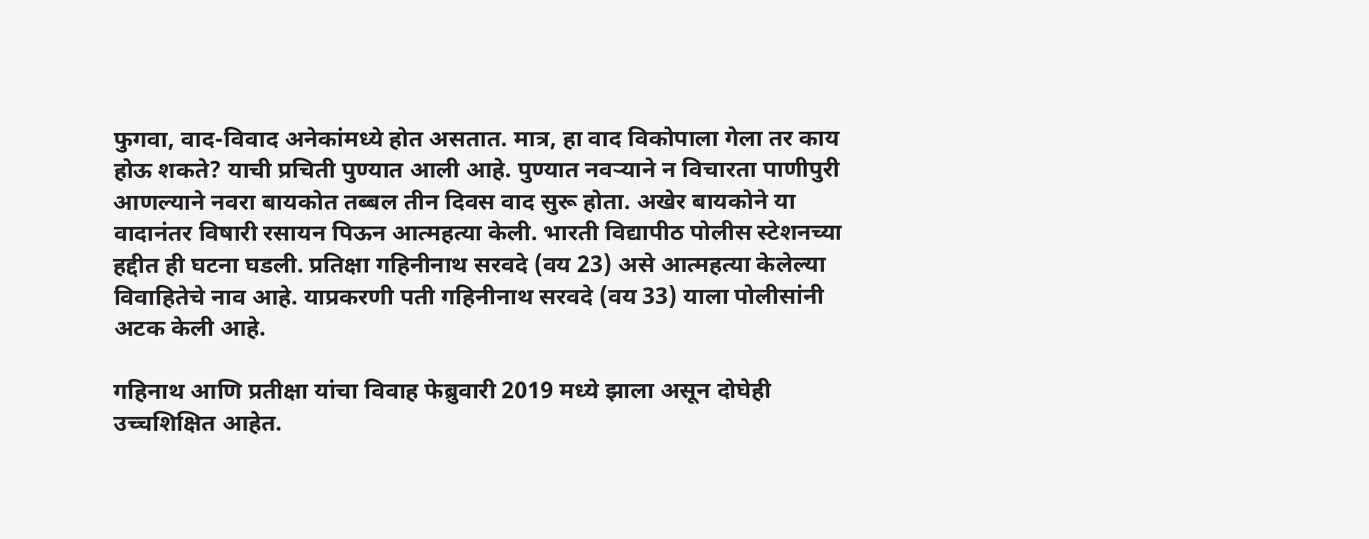फुगवा, वाद-विवाद अनेकांमध्ये होत असतात. मात्र, हा वाद विकोपाला गेला तर काय होऊ शकते? याची प्रचिती पुण्यात आली आहे. पुण्यात नवऱ्याने न विचारता पाणीपुरी आणल्याने नवरा बायकोत तब्बल तीन दिवस वाद सुरू होता. अखेर बायकोने या वादानंतर विषारी रसायन पिऊन आत्महत्या केली. भारती विद्यापीठ पोलीस स्टेशनच्या हद्दीत ही घटना घडली. प्रतिक्षा गहिनीनाथ सरवदे (वय 23) असे आत्महत्या केलेल्या विवाहितेचे नाव आहे. याप्रकरणी पती गहिनीनाथ सरवदे (वय 33) याला पोलीसांनी अटक केली आहे.

गहिनाथ आणि प्रतीक्षा यांचा विवाह फेब्रुवारी 2019 मध्ये झाला असून दोघेही उच्चशिक्षित आहेत.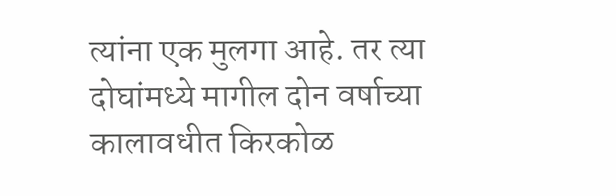त्यांना एक मुलगा आहे. तर त्या दोघांमध्ये मागील दोन वर्षाच्या कालावधीत किरकोळ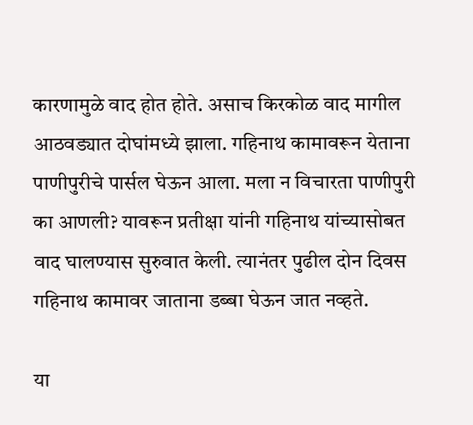कारणामुळे वाद होत होते. असाच किरकोळ वाद मागील आठवड्यात दोघांमध्ये झाला. गहिनाथ कामावरून येताना पाणीपुरीचे पार्सल घेऊन आला. मला न विचारता पाणीपुरी का आणली? यावरून प्रतीक्षा यांनी गहिनाथ यांच्यासोबत वाद घालण्यास सुरुवात केली. त्यानंतर पुढील दोन दिवस गहिनाथ कामावर जाताना डब्बा घेऊन जात नव्हते.

या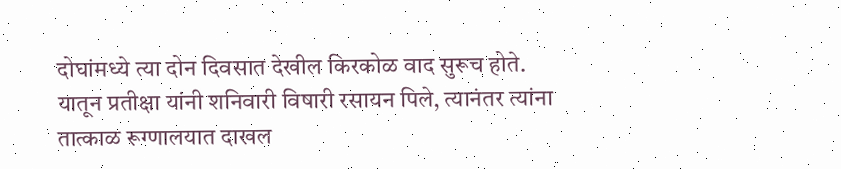दोघांमध्ये त्या दोन दिवसात देखील किरकोळ वाद सुरूच होते. यातून प्रतीक्षा यांनी शनिवारी विषारी रसायन पिले, त्यानंतर त्यांना तात्काळ रूग्णालयात दाखल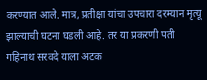करण्यात आले. मात्र, प्रतीक्षा यांचा उपचारा दरम्यान मृत्यू झाल्याची घटना घडली आहे. तर या प्रकरणी पती गहिनाथ सरवदे याला अटक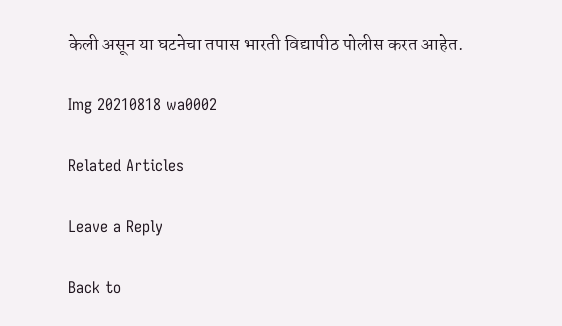केली असून या घटनेचा तपास भारती विद्यापीठ पोलीस करत आहेत.

Img 20210818 wa0002

Related Articles

Leave a Reply

Back to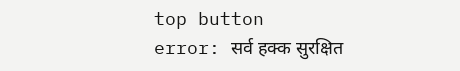top button
error: सर्व हक्क सुरक्षित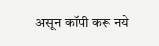असून कॉपी करू नये